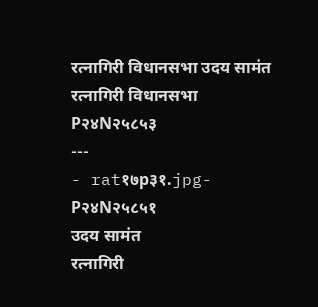रत्नागिरी विधानसभा उदय सामंत
रत्नागिरी विधानसभा
P२४N२५८५३
---
- rat१७p३१.jpg-
P२४N२५८५१
उदय सामंत
रत्नागिरी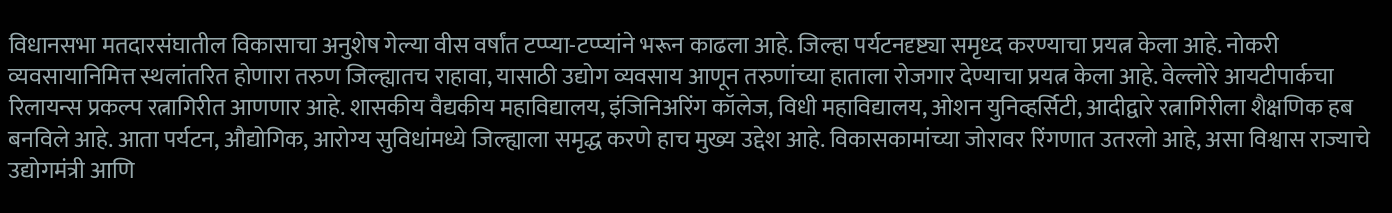विधानसभा मतदारसंघातील विकासाचा अनुशेष गेल्या वीस वर्षांत टप्प्या-टप्प्यांने भरून काढला आहे. जिल्हा पर्यटनदृष्ट्या समृध्द करण्याचा प्रयत्न केला आहे. नोकरी व्यवसायानिमित्त स्थलांतरित होणारा तरुण जिल्ह्यातच राहावा, यासाठी उद्योग व्यवसाय आणून तरुणांच्या हाताला रोजगार देण्याचा प्रयत्न केला आहे. वेल्लोरे आयटीपार्कचा रिलायन्स प्रकल्प रत्नागिरीत आणणार आहे. शासकीय वैद्यकीय महाविद्यालय, इंजिनिअरिंग कॉलेज, विधी महाविद्यालय, ओशन युनिव्हर्सिटी, आदीद्वारे रत्नागिरीला शैक्षणिक हब बनविले आहे. आता पर्यटन, औद्योगिक, आरोग्य सुविधांमध्ये जिल्ह्याला समृद्ध करणे हाच मुख्य उद्देश आहे. विकासकामांच्या जोरावर रिंगणात उतरलो आहे, असा विश्वास राज्याचे उद्योगमंत्री आणि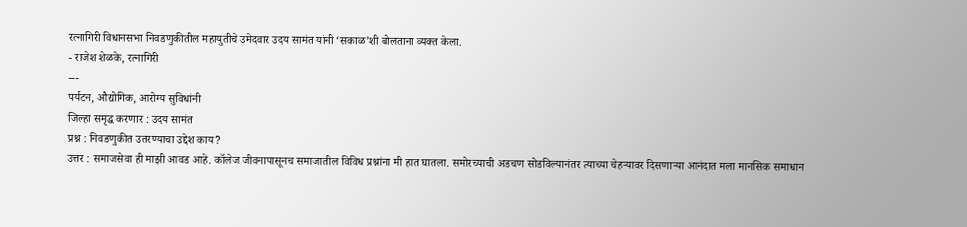रत्नागिरी विधानसभा निवडणुकीतील महायुतीचे उमेदवार उदय सामंत यांनी ‘सकाळ’शी बोलताना व्यक्त केला.
- राजेश शेळके, रत्नागिरी
---
पर्यटन, औद्योगिक, आरोग्य सुविधांनी
जिल्हा समृद्ध करणार : उदय सामंत
प्रश्न : निवडणुकीत उतरण्याचा उद्देश काय?
उत्तर : समाजसेवा ही माझी आवड आहे. कॉलेज जीवनापासूनच समाजातील विविध प्रश्नांना मी हात घातला. समोरच्याची अडचण सोडविल्यानंतर त्याच्या चेहऱ्यावर दिसणाऱ्या आनंदात मला मानसिक समाधान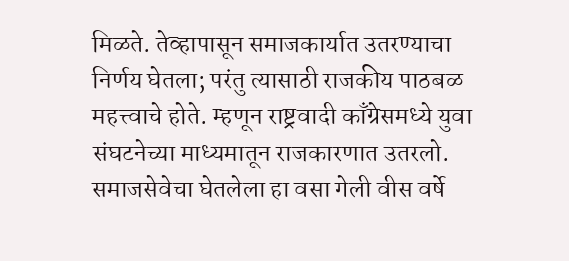मिळते. तेव्हापासून समाजकार्यात उतरण्याचा निर्णय घेतला; परंतु त्यासाठी राजकीय पाठबळ महत्त्वाचे होते. म्हणून राष्ट्रवादी काँग्रेसमध्ये युवा संघटनेच्या माध्यमातून राजकारणात उतरलो. समाजसेवेचा घेतलेला हा वसा गेली वीस वर्षे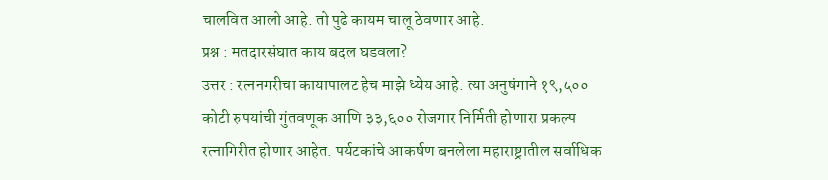चालवित आलो आहे. तो पुढे कायम चालू ठेवणार आहे.
प्रश्न : मतदारसंघात काय बदल घडवला?
उत्तर : रत्ननगरीचा कायापालट हेच माझे ध्येय आहे. त्या अनुषंगाने १९,५०० कोटी रुपयांची गुंतवणूक आणि ३३,६०० रोजगार निर्मिती होणारा प्रकल्प रत्नागिरीत होणार आहेत. पर्यटकांचे आकर्षण बनलेला महाराष्ट्रातील सर्वाधिक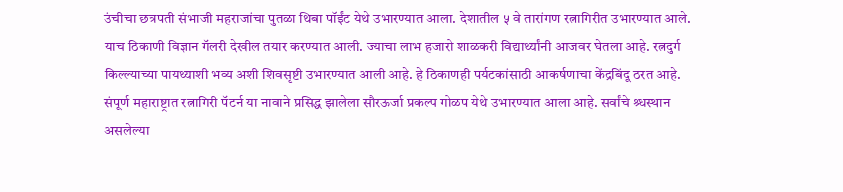उंचीचा छत्रपती संभाजी महराजांचा पुतळा थिबा पॉईंट येथे उभारण्यात आला. देशातील ५ वे तारांगण रत्नागिरीत उभारण्यात आले. याच ठिकाणी विज्ञान गॅलरी देखील तयार करण्यात आली. ज्याचा लाभ हजारो शाळकरी विद्यार्थ्यांनी आजवर घेतला आहे. रत्नदुर्ग किल्ल्याच्या पायथ्याशी भव्य अशी शिवसृष्टी उभारण्यात आली आहे. हे ठिकाणही पर्यटकांसाठी आकर्षणाचा केंद्रबिंदू ठरत आहे. संपूर्ण महाराष्ट्रात रत्नागिरी पॅटर्न या नावाने प्रसिद्ध झालेला सौरऊर्जा प्रकल्प गोळप येथे उभारण्यात आला आहे. सर्वांचे श्र्धस्थान असलेल्या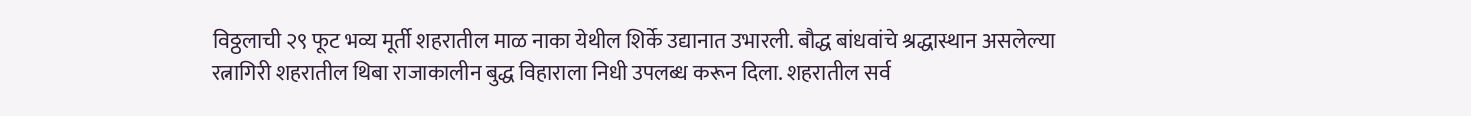विठ्ठलाची २९ फूट भव्य मूर्ती शहरातील माळ नाका येथील शिर्के उद्यानात उभारली. बौद्ध बांधवांचे श्रद्धास्थान असलेल्या रत्नागिरी शहरातील थिबा राजाकालीन बुद्ध विहाराला निधी उपलब्ध करून दिला. शहरातील सर्व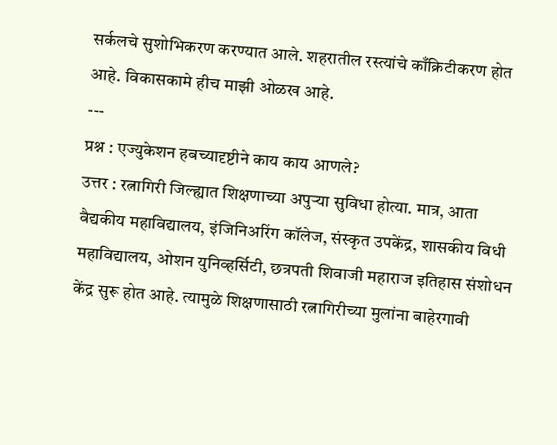सर्कलचे सुशोभिकरण करण्यात आले. शहरातील रस्त्यांचे काँक्रिटीकरण होत आहे. विकासकामे हीच माझी ओळख आहे.
---
प्रश्न : एज्युकेशन हबच्यादृष्टीने काय काय आणले?
उत्तर : रत्नागिरी जिल्ह्यात शिक्षणाच्या अपुऱ्या सुविधा होत्या. मात्र, आता वैद्यकीय महाविद्यालय, इंजिनिअरिंग कॉलेज, संस्कृत उपकेंद्र, शासकीय विधी महाविद्यालय, ओशन युनिव्हर्सिटी, छत्रपती शिवाजी महाराज इतिहास संशोधन केंद्र सुरू होत आहे. त्यामुळे शिक्षणासाठी रत्नागिरीच्या मुलांना बाहेरगावी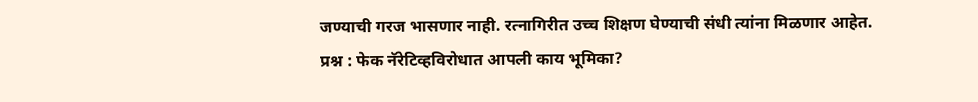जण्याची गरज भासणार नाही. रत्नागिरीत उच्च शिक्षण घेण्याची संधी त्यांना मिळणार आहेत.
प्रश्न : फेक नॅरेटिव्हविरोधात आपली काय भूमिका?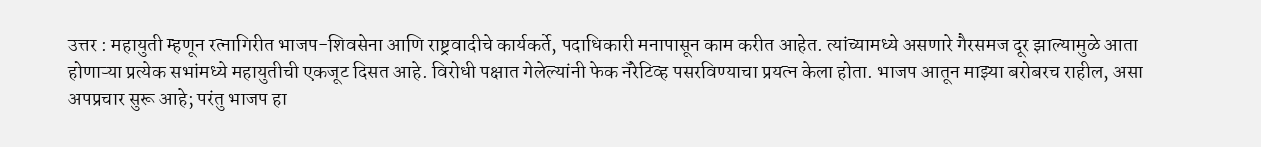उत्तर : महायुती म्हणून रत्नागिरीत भाजप-शिवसेना आणि राष्ट्रवादीचे कार्यकर्ते, पदाधिकारी मनापासून काम करीत आहेत. त्यांच्यामध्ये असणारे गैरसमज दूर झाल्यामुळे आता होणाऱ्या प्रत्येक सभांमध्ये महायुतीची एकजूट दिसत आहे. विरोधी पक्षात गेलेल्यांनी फेक नॅरेटिव्ह पसरविण्याचा प्रयत्न केला होता. भाजप आतून माझ्या बरोबरच राहील, असा अपप्रचार सुरू आहे; परंतु भाजप हा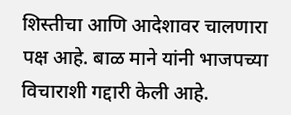शिस्तीचा आणि आदेशावर चालणारा पक्ष आहे. बाळ माने यांनी भाजपच्या विचाराशी गद्दारी केली आहे.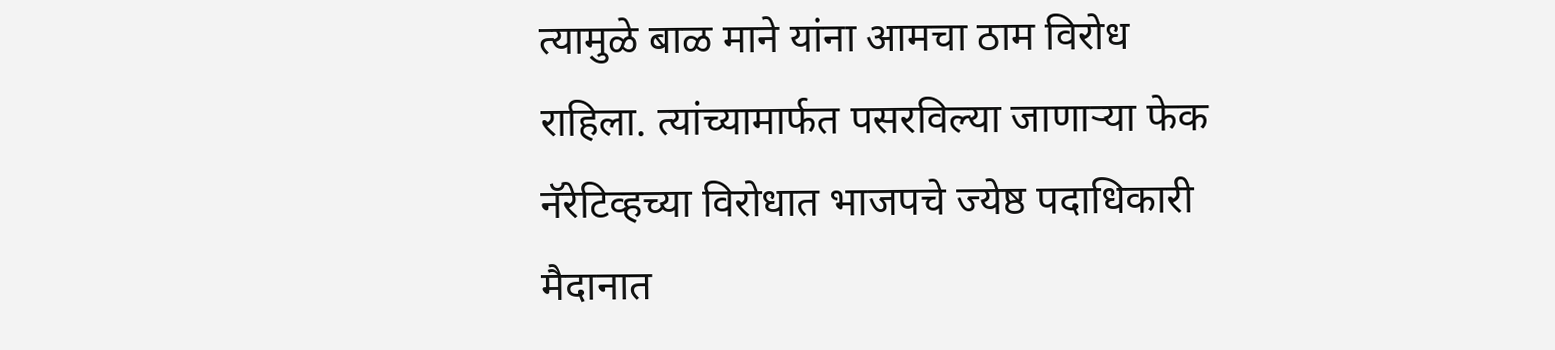त्यामुळे बाळ माने यांना आमचा ठाम विरोध राहिला. त्यांच्यामार्फत पसरविल्या जाणाऱ्या फेक नॅरेटिव्हच्या विरोधात भाजपचे ज्येष्ठ पदाधिकारी मैदानात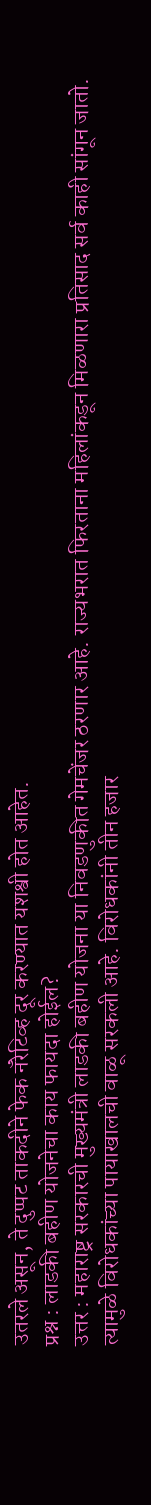उतरले असून, ते दुप्पट ताकदीने फेक नॅरेटिव्ह दूर करण्यात यशश्वी होत आहेत.
प्रश्न : लाडकी बहीण योजनेचा काय फायदा होईल?
उत्तर : महाराष्ट्र सरकारची मुख्यमंत्री लाडकी बहीण योजना या निवडणुकीत गेमचेंजर ठरणार आहे. राज्यभरात फिरताना महिलांकडून मिळणारा प्रतिसाद सर्व काही सांगून जातो. त्यामुळे विरोधकांच्या पायाखालची वाळू सरकली आहे. विरोधकांनी तीन हजार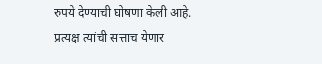रुपये देण्याची घोषणा केली आहे. प्रत्यक्ष त्यांची सत्ताच येणार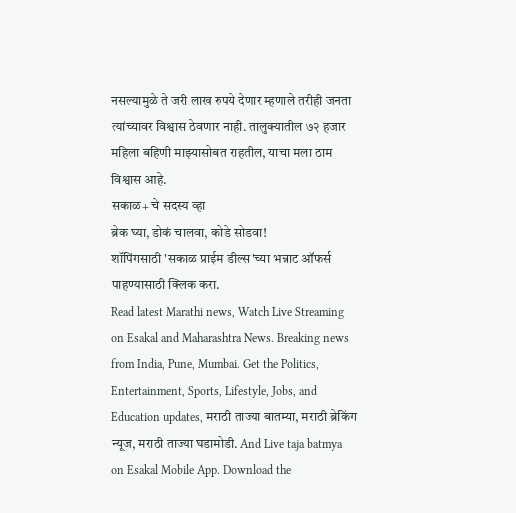नसल्यामुळे ते जरी लाख रुपये देणार म्हणाले तरीही जनता त्यांच्यावर विश्वास ठेवणार नाही. तालुक्यातील ७२ हजार महिला बहिणी माझ्यासोबत राहतील, याचा मला ठाम विश्वास आहे.
सकाळ+ चे सदस्य व्हा
ब्रेक घ्या, डोकं चालवा, कोडे सोडवा!
शॉपिंगसाठी 'सकाळ प्राईम डील्स'च्या भन्नाट ऑफर्स पाहण्यासाठी क्लिक करा.
Read latest Marathi news, Watch Live Streaming on Esakal and Maharashtra News. Breaking news from India, Pune, Mumbai. Get the Politics, Entertainment, Sports, Lifestyle, Jobs, and Education updates, मराठी ताज्या बातम्या, मराठी ब्रेकिंग न्यूज, मराठी ताज्या घडामोडी. And Live taja batmya on Esakal Mobile App. Download the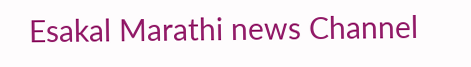Esakal Marathi news Channel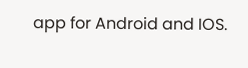app for Android and IOS.